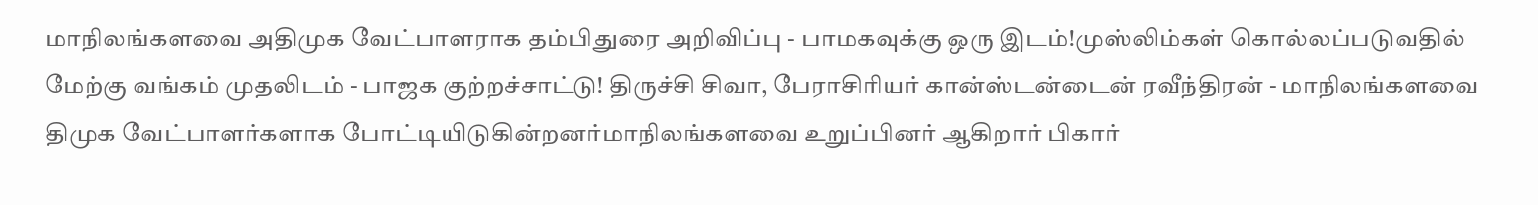மாநிலங்களவை அதிமுக வேட்பாளராக தம்பிதுரை அறிவிப்பு - பாமகவுக்கு ஒரு இடம்!முஸ்லிம்கள் கொல்லப்படுவதில் மேற்கு வங்கம் முதலிடம் - பாஜக குற்றச்சாட்டு! திருச்சி சிவா, பேராசிரியர் கான்ஸ்டன்டைன் ரவீந்திரன் - மாநிலங்களவை திமுக வேட்பாளர்களாக போட்டியிடுகின்றனர்மாநிலங்களவை உறுப்பினர் ஆகிறார் பிகார்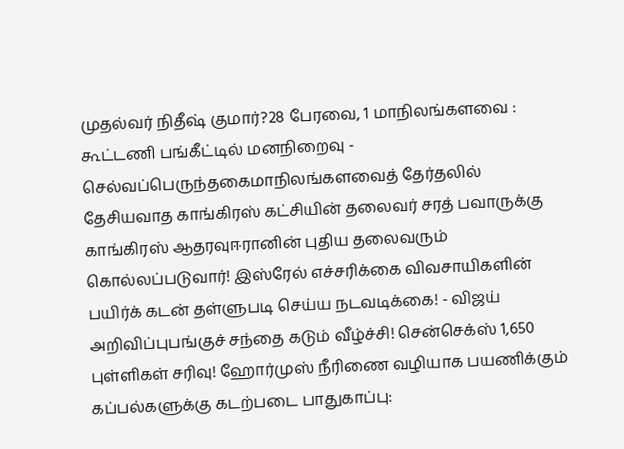முதல்வர் நிதீஷ் குமார்?28 பேரவை, 1 மாநிலங்களவை : கூட்டணி பங்கீட்டில் மனநிறைவு - செல்வப்பெருந்தகைமாநிலங்களவைத் தேர்தலில் தேசியவாத காங்கிரஸ் கட்சியின் தலைவர் சரத் பவாருக்கு காங்கிரஸ் ஆதரவுஈரானின் புதிய தலைவரும் கொல்லப்படுவார்! இஸ்ரேல் எச்சரிக்கை விவசாயிகளின் பயிர்க் கடன் தள்ளுபடி செய்ய நடவடிக்கை! - விஜய் அறிவிப்புபங்குச் சந்தை கடும் வீழ்ச்சி! சென்செக்ஸ் 1,650 புள்ளிகள் சரிவு! ஹோர்முஸ் நீரிணை வழியாக பயணிக்கும் கப்பல்களுக்கு கடற்படை பாதுகாப்பு: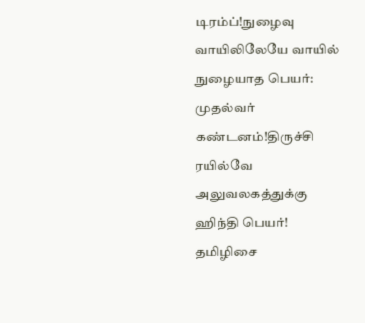டிரம்ப்!நுழைவு வாயிலிலேயே வாயில் நுழையாத பெயர்: முதல்வர் கண்டனம்!திருச்சி ரயில்வே அலுவலகத்துக்கு ஹிந்தி பெயர்! தமிழிசை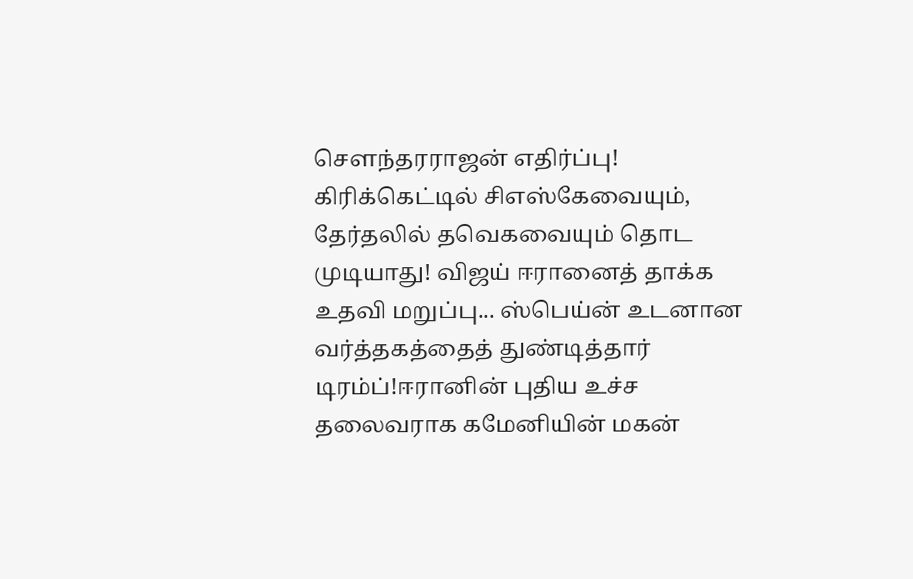செளந்தரராஜன் எதிர்ப்பு! கிரிக்கெட்டில் சிஎஸ்கேவையும், தேர்தலில் தவெகவையும் தொட முடியாது! விஜய் ஈரானைத் தாக்க உதவி மறுப்பு... ஸ்பெய்ன் உடனான வர்த்தகத்தைத் துண்டித்தார் டிரம்ப்!ஈரானின் புதிய உச்ச தலைவராக கமேனியின் மகன்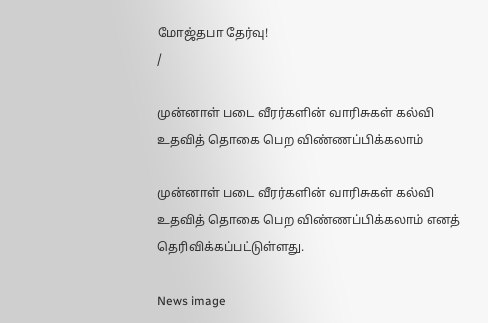மோஜ்தபா தேர்வு!
/

முன்னாள் படை வீரர்களின் வாரிசுகள் கல்வி உதவித் தொகை பெற விண்ணப்பிக்கலாம்

முன்னாள் படை வீரர்களின் வாரிசுகள் கல்வி உதவித் தொகை பெற விண்ணப்பிக்கலாம் எனத் தெரிவிக்கப்பட்டுள்ளது.

News image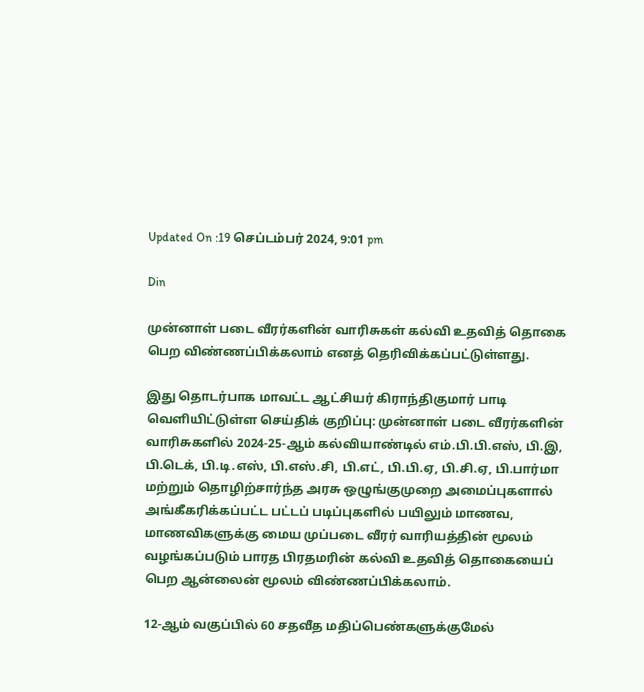Updated On :19 செப்டம்பர் 2024, 9:01 pm

Din

முன்னாள் படை வீரர்களின் வாரிசுகள் கல்வி உதவித் தொகை பெற விண்ணப்பிக்கலாம் எனத் தெரிவிக்கப்பட்டுள்ளது.

இது தொடர்பாக மாவட்ட ஆட்சியர் கிராந்திகுமார் பாடி வெளியிட்டுள்ள செய்திக் குறிப்பு: முன்னாள் படை வீரர்களின் வாரிசுகளில் 2024-25-ஆம் கல்வியாண்டில் எம்.பி.பி.எஸ், பி.இ, பி.டெக், பி.டி.எஸ், பி.எஸ்.சி, பி.எட், பி.பி.ஏ, பி.சி.ஏ, பி.பார்மா மற்றும் தொழிற்சார்ந்த அரசு ஒழுங்குமுறை அமைப்புகளால் அங்கீகரிக்கப்பட்ட பட்டப் படிப்புகளில் பயிலும் மாணவ, மாணவிகளுக்கு மைய முப்படை வீரர் வாரியத்தின் மூலம் வழங்கப்படும் பாரத பிரதமரின் கல்வி உதவித் தொகையைப் பெற ஆன்லைன் மூலம் விண்ணப்பிக்கலாம்.

12-ஆம் வகுப்பில் 60 சதவீத மதிப்பெண்களுக்குமேல்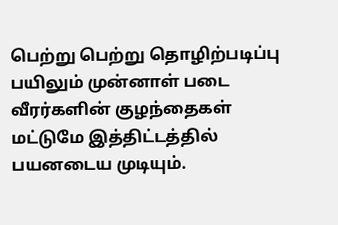பெற்று பெற்று தொழிற்படிப்பு பயிலும் முன்னாள் படை வீரர்களின் குழந்தைகள் மட்டுமே இத்திட்டத்தில் பயனடைய முடியும்.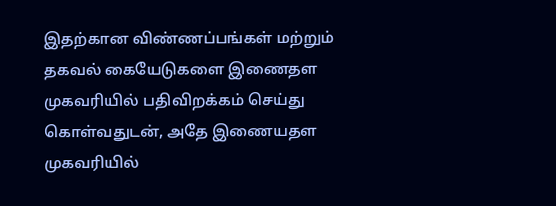இதற்கான விண்ணப்பங்கள் மற்றும் தகவல் கையேடுகளை இணைதள முகவரியில் பதிவிறக்கம் செய்து கொள்வதுடன், அதே இணையதள முகவரியில்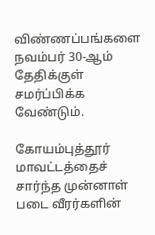விண்ணப்பங்களை நவம்பர் 30-ஆம் தேதிக்குள் சமர்ப்பிக்க வேண்டும்.

கோயம்புத்தூர் மாவட்டத்தைச் சார்ந்த முன்னாள் படை வீரர்களின்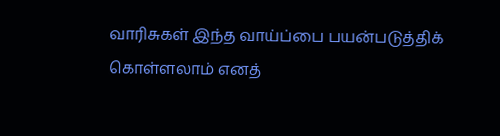வாரிசுகள் இந்த வாய்ப்பை பயன்படுத்திக் கொள்ளலாம் எனத்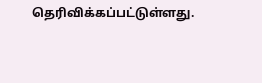தெரிவிக்கப்பட்டுள்ளது.